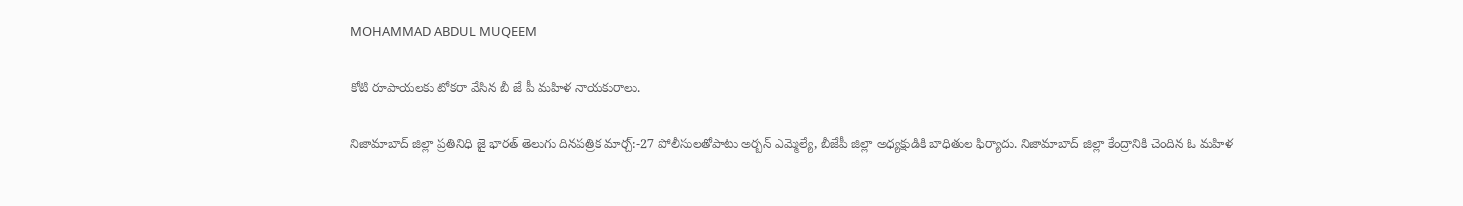MOHAMMAD ABDUL MUQEEM

కోటి రూపాయలకు టోకరా వేసిన బీ జే పీ మహిళ నాయకురాలు.

నిజామాబాద్ జిల్లా ప్రతినిధి జై భారత్ తెలుగు దినపత్రిక మార్చ్:-27 పోలీసులతోపాటు అర్బన్ ఎమ్మెల్యే, బీజేపీ జిల్లా అధ్యక్షుడికి బాధితుల ఫిర్యాదు. నిజామాబాద్ జిల్లా కేంద్రానికి చెందిన ఓ మహిళ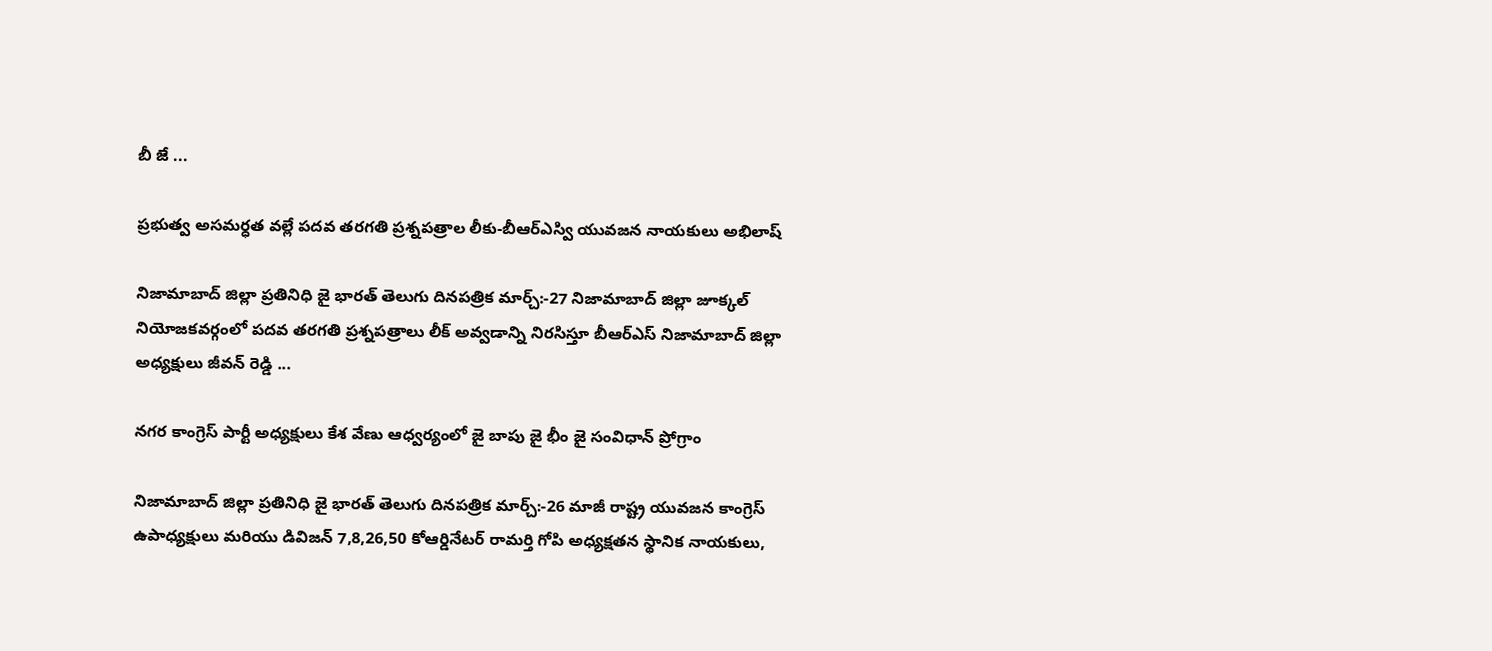బీ జే ...

ప్రభుత్వ అసమర్ధత వల్లే పదవ తరగతి ప్రశ్నపత్రాల లీకు-బీఆర్ఎస్వి యువజన నాయకులు అభిలాష్

నిజామాబాద్ జిల్లా ప్రతినిధి జై భారత్ తెలుగు దినపత్రిక మార్చ్:-27 నిజామాబాద్ జిల్లా జూక్కల్ నియోజకవర్గంలో పదవ తరగతి ప్రశ్నపత్రాలు లీక్ అవ్వడాన్ని నిరసిస్తూ బీఆర్ఎస్ నిజామాబాద్ జిల్లా అధ్యక్షులు జీవన్ రెడ్డి ...

నగర కాంగ్రెస్ పార్టీ అధ్యక్షులు కేశ వేణు ఆధ్వర్యంలో జై బాపు జై భీం జై సంవిధాన్ ప్రోగ్రాం

నిజామాబాద్ జిల్లా ప్రతినిధి జై భారత్ తెలుగు దినపత్రిక మార్చ్:-26 మాజీ రాష్ట్ర యువజన కాంగ్రెస్ ఉపాధ్యక్షులు మరియు డివిజన్ 7,8,26,50 కోఆర్డినేటర్ రామర్తి గోపి అధ్యక్షతన స్థానిక నాయకులు,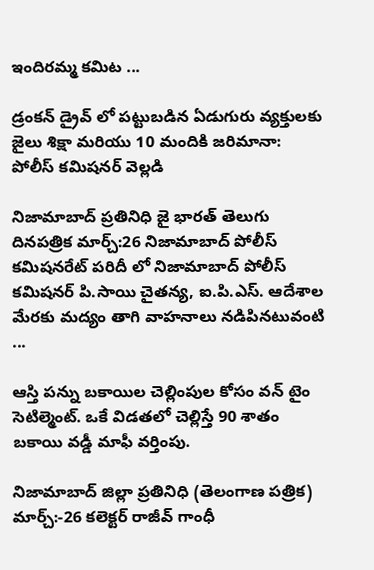ఇందిరమ్మ కమిట ...

డ్రంకన్ డ్రైవ్ లో పట్టుబడిన ఏడుగురు వ్యక్తులకు జైలు శిక్షా మరియు 10 మందికి జరిమానా: పోలీస్ కమిషనర్ వెల్లడి

నిజామాబాద్ ప్రతినిధి జై భారత్ తెలుగు దినపత్రిక మార్చ్:26 నిజామాబాద్ పోలీస్ కమిషనరేట్ పరిదీ లో నిజామాబాద్ పోలీస్ కమిషనర్ పి.సాయి చైతన్య, ఐ.పి.ఎస్. ఆదేశాల మేరకు మద్యం తాగి వాహనాలు నడిపినటువంటి ...

ఆస్తి పన్ను బకాయిల చెల్లింపుల కోసం వన్ టైం సెటిల్మెంట్. ఒకే విడతలో చెల్లిస్తే 90 శాతం బకాయి వడ్డీ మాఫీ వర్తింపు.

నిజామాబాద్ జిల్లా ప్రతినిధి (తెలంగాణ పత్రిక) మార్చ్:-26 కలెక్టర్ రాజీవ్ గాంధీ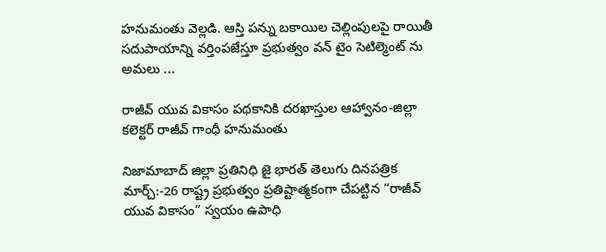హనుమంతు వెల్లడి. ఆస్తి పన్ను బకాయిల చెల్లింపులపై రాయితీ సదుపాయాన్ని వర్తింపజేస్తూ ప్రభుత్వం వన్ టైం సెటిల్మెంట్ ను అమలు ...

రాజీవ్ యువ వికాసం పథకానికి దరఖాస్తుల ఆహ్వానం-జిల్లా కలెక్టర్ రాజీవ్ గాంధీ హనుమంతు

నిజామాబాద్ జిల్లా ప్రతినిధి జై భారత్ తెలుగు దినపత్రిక మార్చ్:-26 రాష్ట్ర ప్రభుత్వం ప్రతిష్టాత్మకంగా చేపట్టిన “రాజీవ్ యువ వికాసం” స్వయం ఉపాధి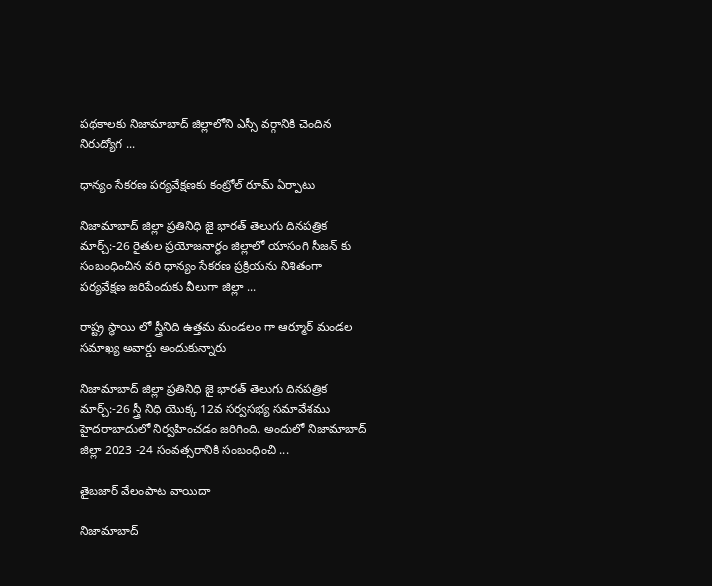పథకాలకు నిజామాబాద్ జిల్లాలోని ఎస్సీ వర్గానికి చెందిన నిరుద్యోగ ...

ధాన్యం సేకరణ పర్యవేక్షణకు కంట్రోల్ రూమ్ ఏర్పాటు

నిజామాబాద్ జిల్లా ప్రతినిధి జై భారత్ తెలుగు దినపత్రిక మార్చ్:-26 రైతుల ప్రయోజనార్ధం జిల్లాలో యాసంగి సీజన్ కు సంబంధించిన వరి ధాన్యం సేకరణ ప్రక్రియను నిశితంగా పర్యవేక్షణ జరిపేందుకు వీలుగా జిల్లా ...

రాష్ట్ర స్థాయి లో స్త్రీనిది ఉత్తమ మండలం గా ఆర్మూర్ మండల సమాఖ్య అవార్డు అందుకున్నారు

నిజామాబాద్ జిల్లా ప్రతినిధి జై భారత్ తెలుగు దినపత్రిక మార్చ్:-26 స్త్రీ నిధి యొక్క 12వ సర్వసభ్య సమావేశము హైదరాబాదులో నిర్వహించడం జరిగింది. అందులో నిజామాబాద్ జిల్లా 2023 -24 సంవత్సరానికి సంబంధించి ...

తైబజార్ వేలంపాట వాయిదా

నిజామాబాద్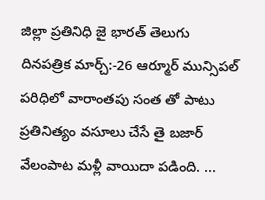జిల్లా ప్రతినిధి జై భారత్ తెలుగు దినపత్రిక మార్చ్:-26 ఆర్మూర్ మున్సిపల్ పరిధిలో వారాంతపు సంత తో పాటు ప్రతినిత్యం వసూలు చేసే తై బజార్ వేలంపాట మళ్లీ వాయిదా పడింది. ...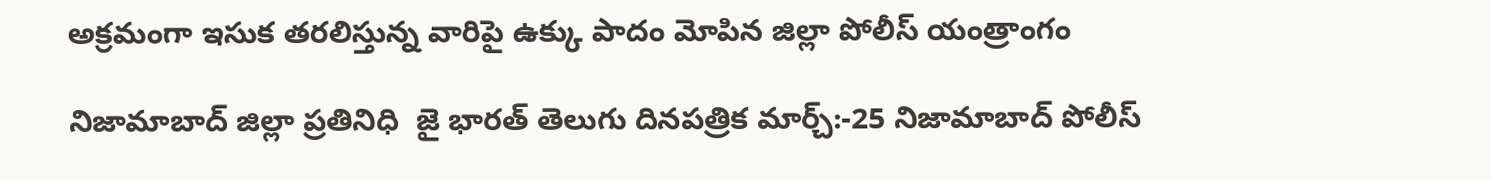అక్రమంగా ఇసుక తరలిస్తున్న వారిపై ఉక్కు పాదం మోపిన జిల్లా పోలీస్ యంత్రాంగం

నిజామాబాద్ జిల్లా ప్రతినిధి  జై భారత్ తెలుగు దినపత్రిక మార్చ్:-25 నిజామాబాద్ పోలీస్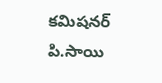కమిషనర్ పి.సాయి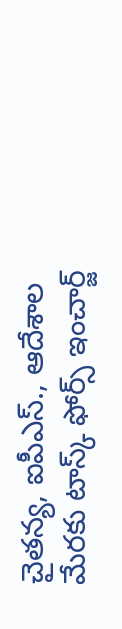చైతన్య, ఐపీఎస్., ఆదేశాల మేరకు టాస్క్ ఫోర్స్ ఇంచార్జ్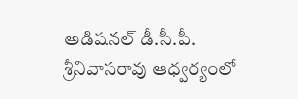అడిషనల్ డీ.సీ.పీ. శ్రీనివాసరావు ఆధ్వర్యంలో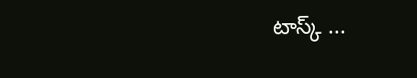టాస్క్ ...